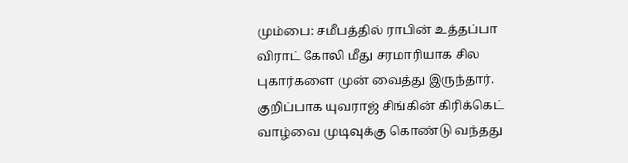மும்பை: சமீபத்தில் ராபின் உத்தப்பா விராட் கோலி மீது சரமாரியாக சில புகார்களை முன் வைத்து இருந்தார். குறிப்பாக யுவராஜ் சிங்கின் கிரிக்கெட் வாழ்வை முடிவுக்கு கொண்டு வந்தது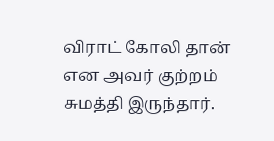விராட் கோலி தான் என அவர் குற்றம் சுமத்தி இருந்தார்.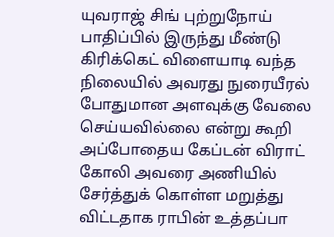யுவராஜ் சிங் புற்றுநோய் பாதிப்பில் இருந்து மீண்டு கிரிக்கெட் விளையாடி வந்த நிலையில் அவரது நுரையீரல் போதுமான அளவுக்கு வேலை செய்யவில்லை என்று கூறி அப்போதைய கேப்டன் விராட் கோலி அவரை அணியில் சேர்த்துக் கொள்ள மறுத்து விட்டதாக ராபின் உத்தப்பா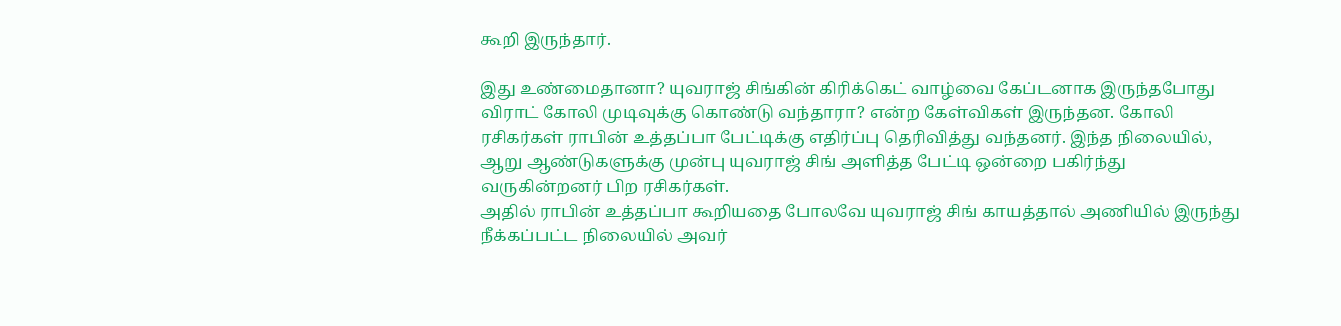கூறி இருந்தார்.

இது உண்மைதானா? யுவராஜ் சிங்கின் கிரிக்கெட் வாழ்வை கேப்டனாக இருந்தபோது விராட் கோலி முடிவுக்கு கொண்டு வந்தாரா? என்ற கேள்விகள் இருந்தன. கோலி ரசிகர்கள் ராபின் உத்தப்பா பேட்டிக்கு எதிர்ப்பு தெரிவித்து வந்தனர். இந்த நிலையில், ஆறு ஆண்டுகளுக்கு முன்பு யுவராஜ் சிங் அளித்த பேட்டி ஒன்றை பகிர்ந்து வருகின்றனர் பிற ரசிகர்கள்.
அதில் ராபின் உத்தப்பா கூறியதை போலவே யுவராஜ் சிங் காயத்தால் அணியில் இருந்து நீக்கப்பட்ட நிலையில் அவர்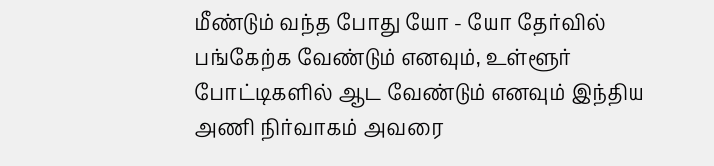மீண்டும் வந்த போது யோ - யோ தேர்வில் பங்கேற்க வேண்டும் எனவும், உள்ளூர் போட்டிகளில் ஆட வேண்டும் எனவும் இந்திய அணி நிர்வாகம் அவரை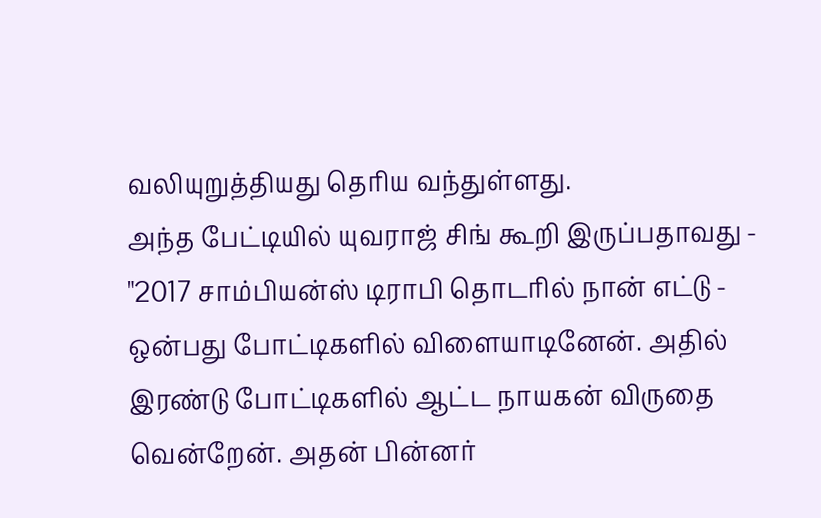வலியுறுத்தியது தெரிய வந்துள்ளது.
அந்த பேட்டியில் யுவராஜ் சிங் கூறி இருப்பதாவது - "2017 சாம்பியன்ஸ் டிராபி தொடரில் நான் எட்டு - ஒன்பது போட்டிகளில் விளையாடினேன். அதில் இரண்டு போட்டிகளில் ஆட்ட நாயகன் விருதை வென்றேன். அதன் பின்னர்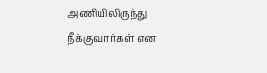அணியிலிருந்து நீக்குவார்கள் என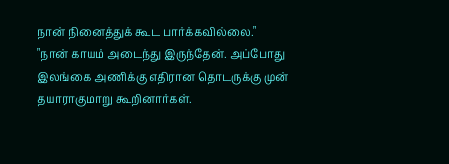நான் நினைத்துக் கூட பார்க்கவில்லை."
"நான் காயம் அடைந்து இருந்தேன். அப்போது இலங்கை அணிக்கு எதிரான தொடருக்கு முன் தயாராகுமாறு கூறினார்கள்.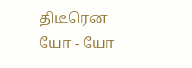திடீரென யோ - யோ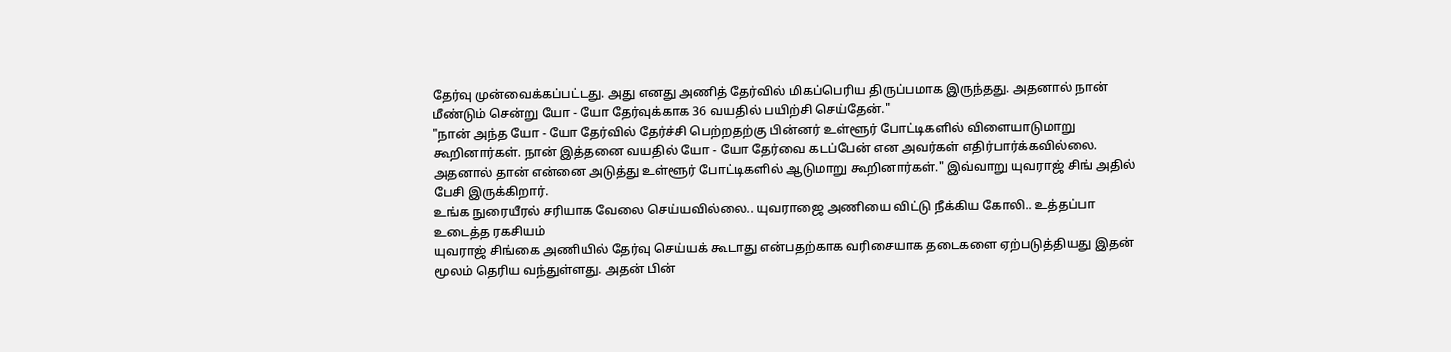தேர்வு முன்வைக்கப்பட்டது. அது எனது அணித் தேர்வில் மிகப்பெரிய திருப்பமாக இருந்தது. அதனால் நான் மீண்டும் சென்று யோ - யோ தேர்வுக்காக 36 வயதில் பயிற்சி செய்தேன்."
"நான் அந்த யோ - யோ தேர்வில் தேர்ச்சி பெற்றதற்கு பின்னர் உள்ளூர் போட்டிகளில் விளையாடுமாறு கூறினார்கள். நான் இத்தனை வயதில் யோ - யோ தேர்வை கடப்பேன் என அவர்கள் எதிர்பார்க்கவில்லை. அதனால் தான் என்னை அடுத்து உள்ளூர் போட்டிகளில் ஆடுமாறு கூறினார்கள்." இவ்வாறு யுவராஜ் சிங் அதில் பேசி இருக்கிறார்.
உங்க நுரையீரல் சரியாக வேலை செய்யவில்லை.. யுவராஜை அணியை விட்டு நீக்கிய கோலி.. உத்தப்பா உடைத்த ரகசியம்
யுவராஜ் சிங்கை அணியில் தேர்வு செய்யக் கூடாது என்பதற்காக வரிசையாக தடைகளை ஏற்படுத்தியது இதன் மூலம் தெரிய வந்துள்ளது. அதன் பின்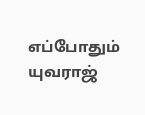எப்போதும் யுவராஜ்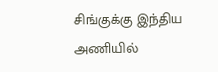சிங்குக்கு இந்திய அணியில்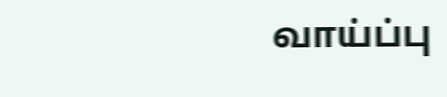வாய்ப்பு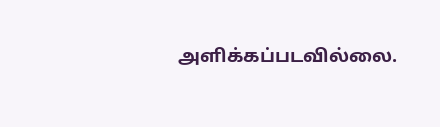அளிக்கப்படவில்லை.